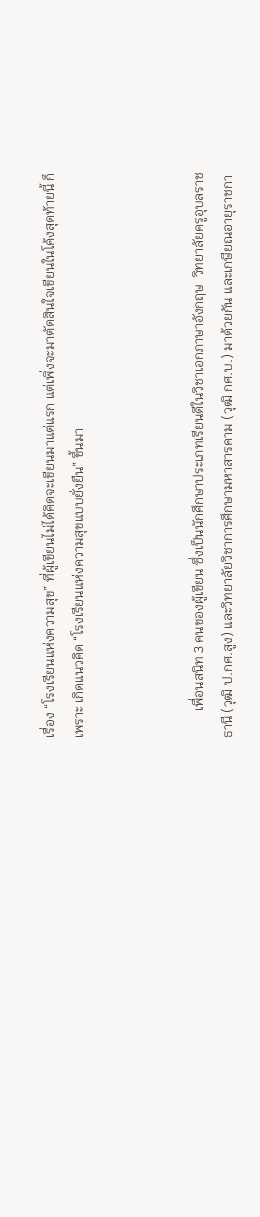เรื่อง “โรงเรียนแห่งความสุข” ที่ผู้เขียนไม่ได้คิดจะเขียนมาแต่แรก แต่เพิ่งจะมาตัดสินใจเขียนในโค้งสุดท้ายนี้ ก็เพราะ เกิดแนวคิด “โรงเรียนแห่งความสุขแบบยั่งยืน” ขึ้นมา



        เพื่อนสนิท 3 คนของผู้เขียน ซึ่งเป็นนักศึกษาประเภทเรียนดีในวิชาเอกภาษาอังกฤษ  วิทยาลัยครูอุบลราชธานี (วุฒิ ป.กศ.สูง) และวิทยาลัยวิชาการศึกษามหาสารคาม (วุฒิ กศ.บ.) มาด้วยกัน และเกษียณอายุราชกา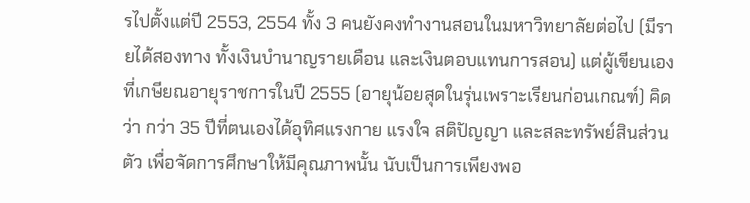รไปตั้งแต่ปี 2553, 2554 ทั้ง 3 คนยังคงทำงานสอนในมหาวิทยาลัยต่อไป (มีรายได้สองทาง ทั้งเงินบำนาญรายเดือน และเงินตอบแทนการสอน) แต่ผู้เขียนเองที่เกษียณอายุราชการในปี 2555 (อายุน้อยสุดในรุ่นเพราะเรียนก่อนเกณฑ์) คิดว่า กว่า 35 ปีที่ตนเองได้อุทิศแรงกาย แรงใจ สติปัญญา และสละทรัพย์สินส่วนตัว เพื่อจัดการศึกษาให้มีคุณภาพนั้น นับเป็นการเพียงพอ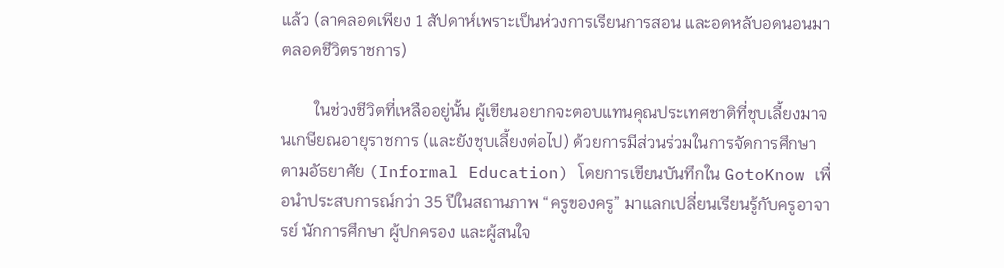แล้ว (ลาคลอดเพียง 1 สัปดาห์เพราะเป็นห่วงการเรียนการสอน และอดหลับอดนอนมาตลอดชีวิตราชการ)

        ในช่วงชีวิตที่เหลืออยู่นั้น ผู้เขียนอยากจะตอบแทนคุณประเทศชาติที่ชุบเลี้ยงมาจนเกษียณอายุราชการ (และยังชุบเลี้ยงต่อไป) ด้วยการมีส่วนร่วมในการจัดการศึกษาตามอัธยาศัย (Informal Education) โดยการเขียนบันทึกใน GotoKnow เพื่อนำประสบการณ์กว่า 35 ปีในสถานภาพ “ครูของครู” มาแลกเปลี่ยนเรียนรู้กับครูอาจารย์ นักการศึกษา ผู้ปกครอง และผู้สนใจ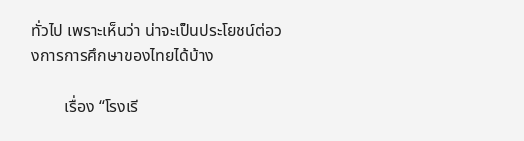ทั่วไป เพราะเห็นว่า น่าจะเป็นประโยชน์ต่อวงการการศึกษาของไทยได้บ้าง

        เรื่อง “โรงเรี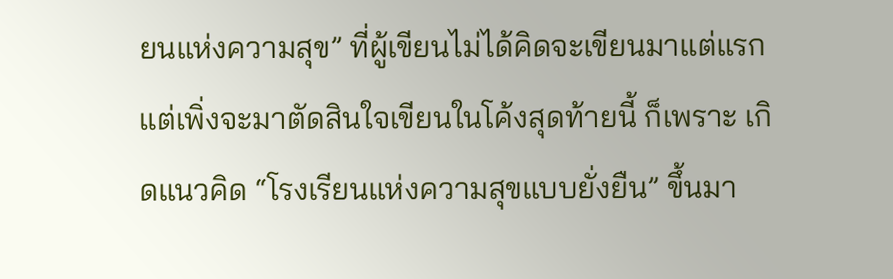ยนแห่งความสุข” ที่ผู้เขียนไม่ได้คิดจะเขียนมาแต่แรก แต่เพิ่งจะมาตัดสินใจเขียนในโค้งสุดท้ายนี้ ก็เพราะ เกิดแนวคิด “โรงเรียนแห่งความสุขแบบยั่งยืน” ขึ้นมา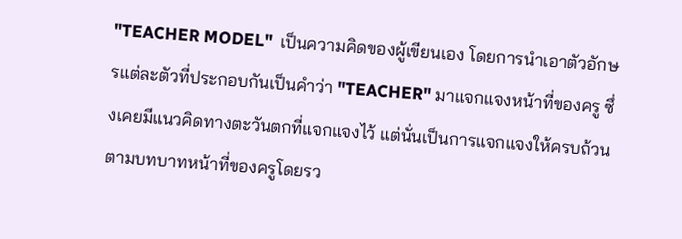"TEACHER MODEL"  เป็นความคิดของผู้เขียนเอง โดยการนำเอาตัวอักษรแต่ละตัวที่ประกอบกันเป็นคำว่า "TEACHER" มาแจกแจงหน้าที่ของครู ซึ่งเคยมีแนวคิดทางตะวันตกที่แจกแจงไว้ แต่นั่นเป็นการแจกแจงให้ครบถ้วน ตามบทบาทหน้าที่ของครูโดยรว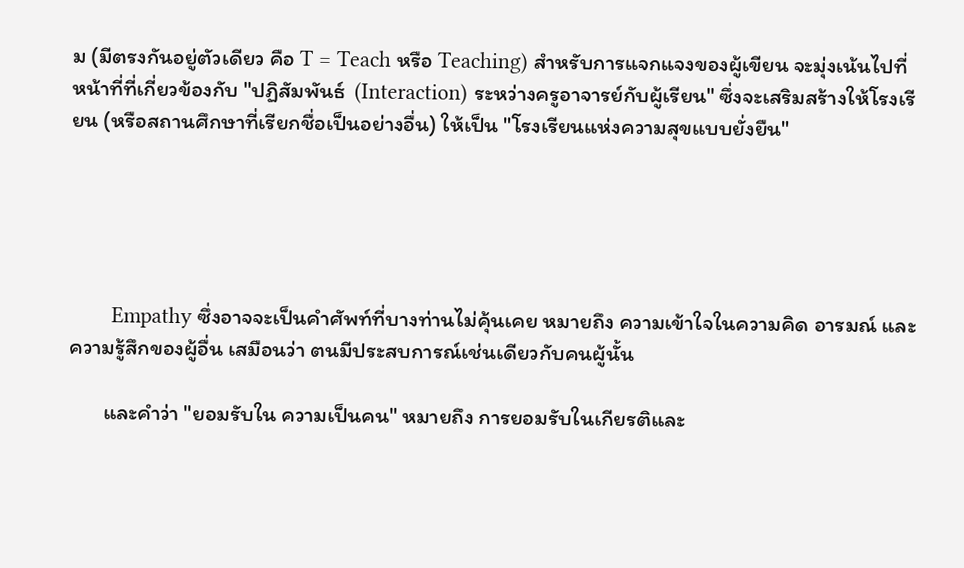ม (มีตรงกันอยู่ตัวเดียว คือ T = Teach หรือ Teaching) สำหรับการแจกแจงของผู้เขียน จะมุ่งเน้นไปที่หน้าที่ที่เกี่ยวข้องกับ "ปฏิสัมพันธ์  (Interaction) ระหว่างครูอาจารย์กับผู้เรียน" ซึ่งจะเสริมสร้างให้โรงเรียน (หรือสถานศึกษาที่เรียกชื่อเป็นอย่างอื่น) ให้เป็น "โรงเรียนแห่งความสุขแบบยั่งยืน"





       Empathy ซึ่งอาจจะเป็นคำศัพท์ที่บางท่านไม่คุ้นเคย หมายถึง ความเข้าใจในความคิด อารมณ์ และความรู้สึกของผู้อื่น เสมือนว่า ตนมีประสบการณ์เช่นเดียวกับคนผู้นั้น

       และคำว่า "ยอมรับใน ความเป็นคน" หมายถึง การยอมรับในเกียรติและ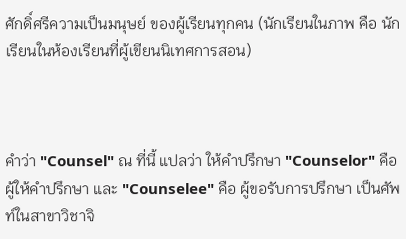ศักดิ์ศรีความเป็นมนุษย์ ของผู้เรียนทุกคน (นักเรียนในภาพ คือ นักเรียนในห้องเรียนที่ผู้เขียนนิเทศการสอน)



คำว่า "Counsel" ณ ที่นี้ แปลว่า ให้คำปรึกษา "Counselor" คือ ผู้ให้คำปรึกษา และ "Counselee" คือ ผู้ขอรับการปรึกษา เป็นศัพท์ในสาขาวิชาจิ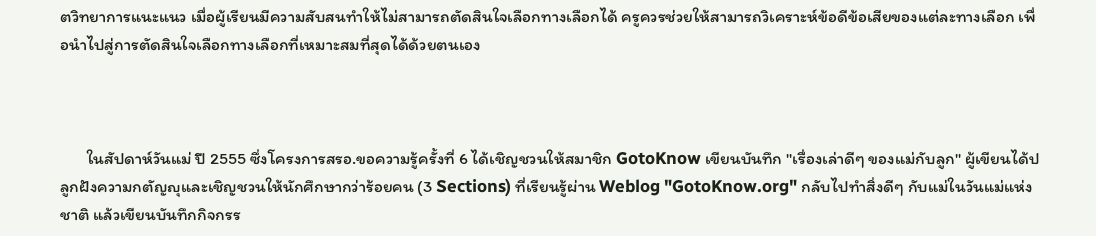ตวิทยาการแนะแนว เมื่อผู้เรียนมีความสับสนทำให้ไม่สามารถตัดสินใจเลือกทางเลือกได้ ครูควรช่วยให้สามารถวิเคราะห์ข้อดีข้อเสียของแต่ละทางเลือก เพื่อนำไปสู่การตัดสินใจเลือกทางเลือกที่เหมาะสมที่สุดได้ด้วยตนเอง



       ในสัปดาห์วันแม่ ปี 2555 ซึ่งโครงการสรอ.ขอความรู้ครั้งที่ 6 ได้เชิญชวนให้สมาชิก GotoKnow เขียนบันทึก "เรื่องเล่าดีๆ ของแม่กับลูก" ผู้เขียนได้ปลูกฝังความกตัญญุและเชิญชวนให้นักศึกษากว่าร้อยคน (3 Sections) ที่เรียนรู้ผ่าน Weblog "GotoKnow.org" กลับไปทำสิ่งดีๆ กับแม่ในวันแม่แห่งชาติ แล้วเขียนบันทึกกิจกรร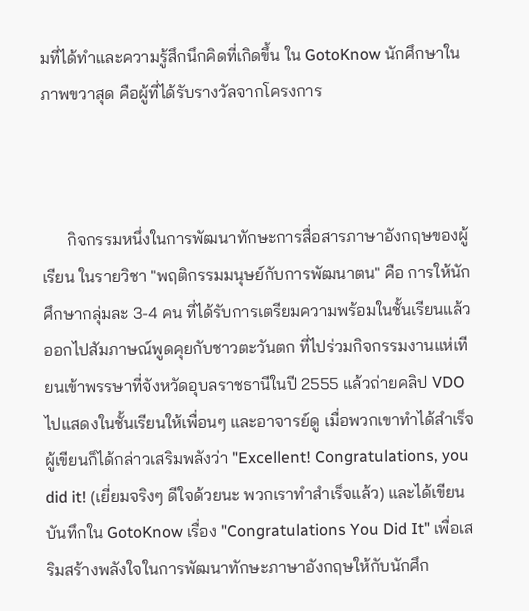มที่ได้ทำและความรู้สึกนึกคิดที่เกิดขึ้น ใน GotoKnow นักศึกษาในภาพขวาสุด คือผู้ที่ได้รับรางวัลจากโครงการ



      กิจกรรมหนึ่งในการพัฒนาทักษะการสื่อสารภาษาอังกฤษของผู้เรียน ในรายวิชา "พฤติกรรมมนุษย์กับการพัฒนาตน" คือ การให้นักศึกษากลุ่มละ 3-4 คน ที่ได้รับการเตรียมความพร้อมในชั้นเรียนแล้ว ออกไปสัมภาษณ์พูดคุยกับชาวตะวันตก ที่ไปร่วมกิจกรรมงานแห่เทียนเข้าพรรษาที่จังหวัดอุบลราชธานีในปี 2555 แล้วถ่ายคลิป VDO ไปแสดงในชั้นเรียนให้เพื่อนๆ และอาจารย์ดู เมื่อพวกเขาทำได้สำเร็จ ผู้เขียนก็ได้กล่าวเสริมพลังว่า "Excellent! Congratulations, you did it! (เยี่ยมจริงๆ ดีใจด้วยนะ พวกเราทำสำเร็จแล้ว) และได้เขียนบันทึกใน GotoKnow เรื่อง "Congratulations You Did It" เพื่อเสริมสร้างพลังใจในการพัฒนาทักษะภาษาอังกฤษให้กับนักศึก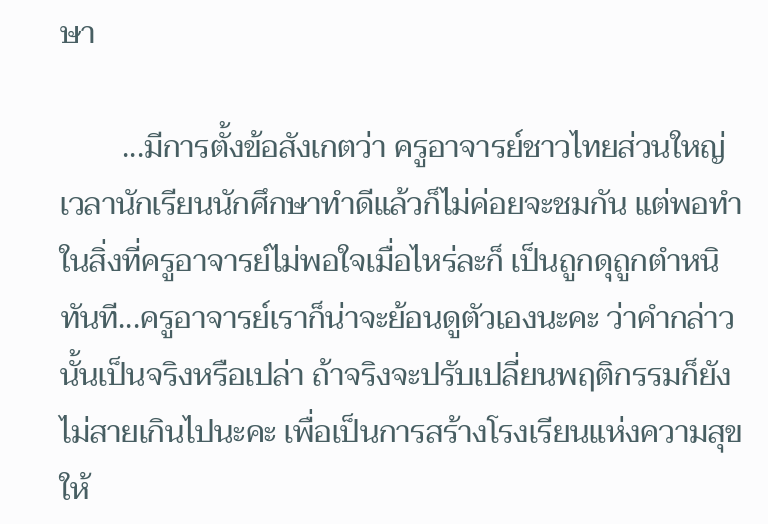ษา

        ...มีการตั้งข้อสังเกตว่า ครูอาจารย์ชาวไทยส่วนใหญ่ เวลานักเรียนนักศึกษาทำดีแล้วก็ไม่ค่อยจะชมกัน แต่พอทำในสิ่งที่ครูอาจารย์ไม่พอใจเมื่อไหร่ละก็ เป็นถูกดุถูกตำหนิทันที...ครูอาจารย์เราก็น่าจะย้อนดูตัวเองนะคะ ว่าคำกล่าวนั้นเป็นจริงหรือเปล่า ถ้าจริงจะปรับเปลี่ยนพฤติกรรมก็ยังไม่สายเกินไปนะคะ เพื่อเป็นการสร้างโรงเรียนแห่งความสุขให้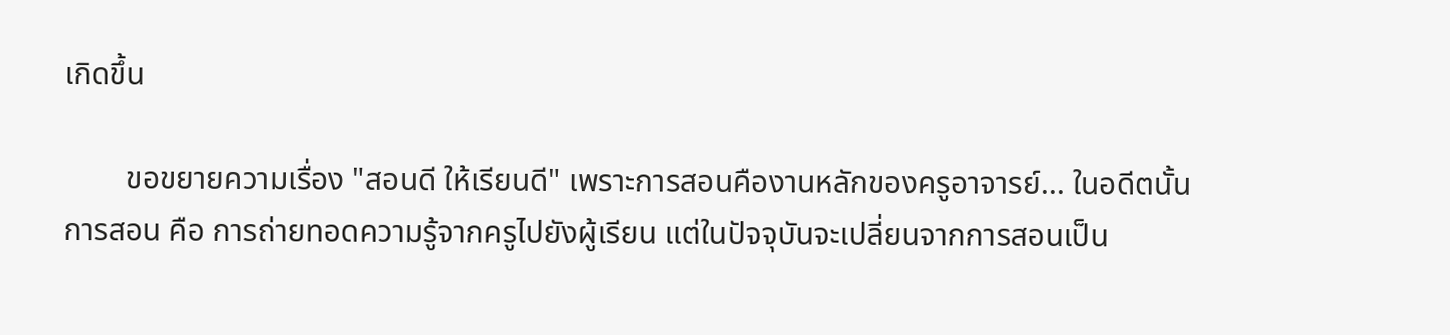เกิดขึ้น

        ขอขยายความเรื่อง "สอนดี ให้เรียนดี" เพราะการสอนคืองานหลักของครูอาจารย์... ในอดีตนั้น การสอน คือ การถ่ายทอดความรู้จากครูไปยังผู้เรียน แต่ในปัจจุบันจะเปลี่ยนจากการสอนเป็น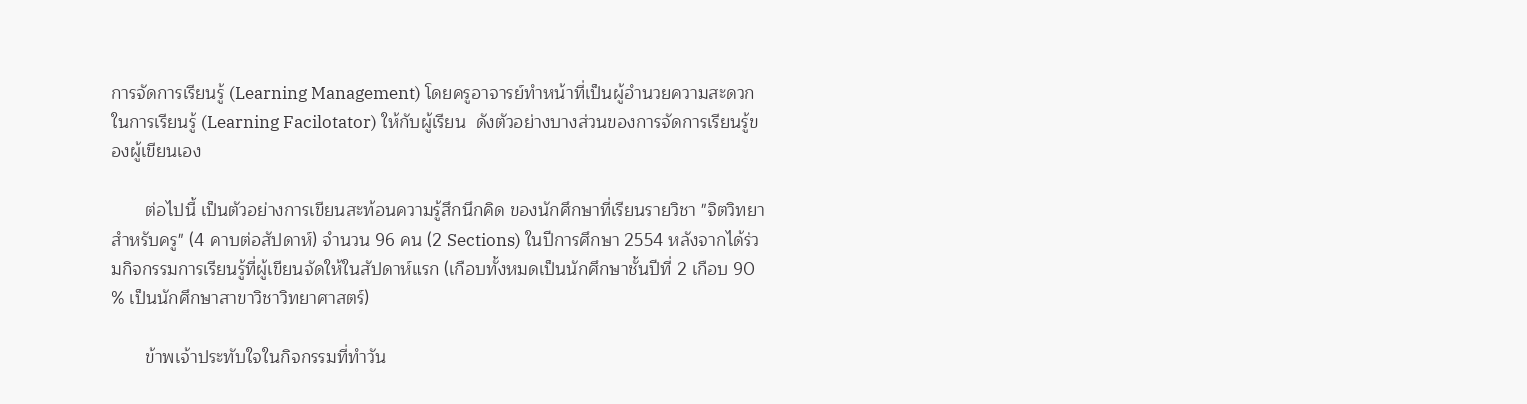การจัดการเรียนรู้ (Learning Management) โดยครูอาจารย์ทำหน้าที่เป็นผู้อำนวยความสะดวกในการเรียนรู้ (Learning Facilotator) ให้กับผู้เรียน  ดังตัวอย่างบางส่วนของการจัดการเรียนรู้ของผู้เขียนเอง

       ต่อไปนี้ เป็นตัวอย่างการเขียนสะท้อนความรู้สึกนึกคิด ของนักศึกษาที่เรียนรายวิชา "จิตวิทยาสำหรับครู" (4 คาบต่อสัปดาห์) จำนวน 96 คน (2 Sections) ในปีการศึกษา 2554 หลังจากได้ร่วมกิจกรรมการเรียนรู้ที่ผู้เขียนจัดให้ในสัปดาห์แรก (เกือบทั้งหมดเป็นนักศึกษาชั้นปีที่ 2 เกือบ 90 % เป็นนักศึกษาสาขาวิชาวิทยาศาสตร์)

       ข้าพเจ้าประทับใจในกิจกรรมที่ทำวัน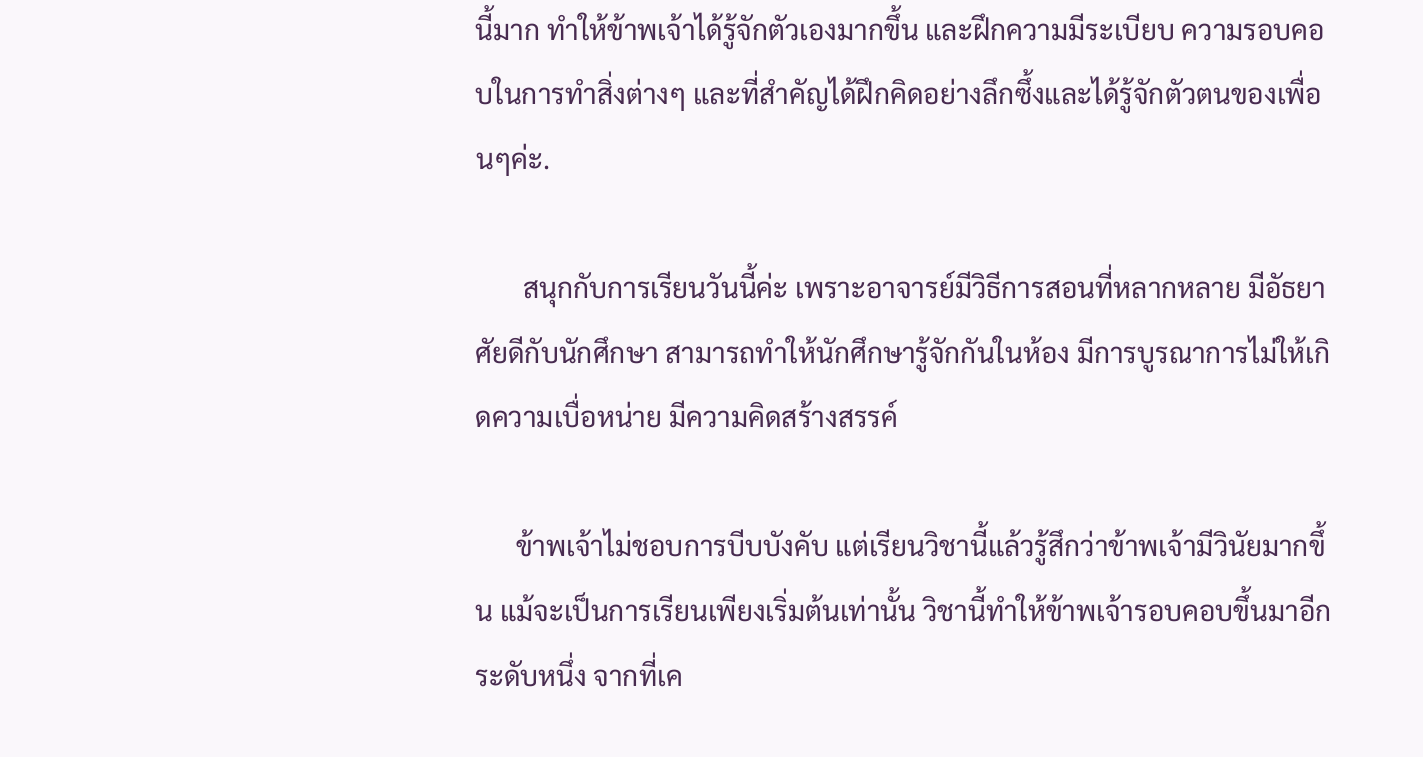นี้มาก ทำให้ข้าพเจ้าได้รู้จักตัวเองมากขึ้น และฝึกความมีระเบียบ ความรอบคอบในการทำสิ่งต่างๆ และที่สำคัญได้ฝึกคิดอย่างลึกซึ้งและได้รู้จักตัวตนของเพื่อนๆค่ะ.

       สนุกกับการเรียนวันนี้ค่ะ เพราะอาจารย์มีวิธีการสอนที่หลากหลาย มีอัธยาศัยดีกับนักศึกษา สามารถทำให้นักศึกษารู้จักกันในห้อง มีการบูรณาการไม่ให้เกิดความเบื่อหน่าย มีความคิดสร้างสรรค์

      ข้าพเจ้าไม่ชอบการบีบบังคับ แต่เรียนวิชานี้แล้วรู้สึกว่าข้าพเจ้ามีวินัยมากขึ้น แม้จะเป็นการเรียนเพียงเริ่มต้นเท่านั้น วิชานี้ทำให้ข้าพเจ้ารอบคอบขึ้นมาอีกระดับหนึ่ง จากที่เค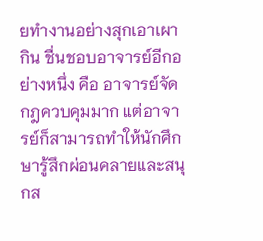ยทำงานอย่างสุกเอาเผากิน ชื่นชอบอาจารย์อีกอย่างหนึ่ง คือ อาจารย์จัดกฎควบคุมมาก แต่อาจารย์ก็สามารถทำให้นักศึกษารู้สึกผ่อนคลายและสนุกส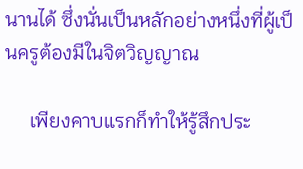นานได้ ซึ่งนั่นเป็นหลักอย่างหนึ่งที่ผู้เป็นครูต้องมีในจิตวิญญาณ

     เพียงคาบแรกก็ทำให้รู้สึกประ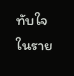ทับใจในราย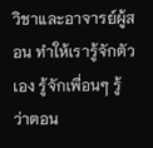วิชาและอาจารย์ผู้สอน ทำให้เรารู้จักตัวเอง รู้จักเพื่อนๆ รู้ว่าตอน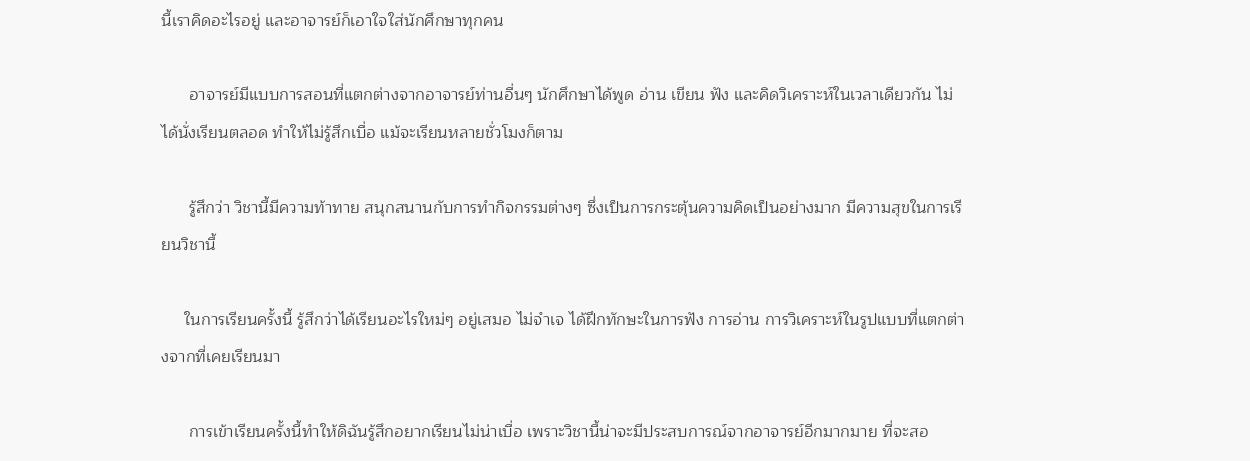นี้เราคิดอะไรอยู่ และอาจารย์ก็เอาใจใส่นักศึกษาทุกคน

      อาจารย์มีแบบการสอนที่แตกต่างจากอาจารย์ท่านอื่นๆ นักศึกษาได้พูด อ่าน เขียน ฟัง และคิดวิเคราะห์ในเวลาเดียวกัน ไม่ได้นั่งเรียนตลอด ทำให้ไม่รู้สึกเบื่อ แม้จะเรียนหลายชั่วโมงก็ตาม

      รู้สึกว่า วิชานี้มีความท้าทาย สนุกสนานกับการทำกิจกรรมต่างๆ ซึ่งเป็นการกระตุ้นความคิดเป็นอย่างมาก มีความสุขในการเรียนวิชานี้

     ในการเรียนครั้งนี้ รู้สึกว่าได้เรียนอะไรใหม่ๆ อยู่เสมอ ไม่จำเจ ได้ฝึกทักษะในการฟัง การอ่าน การวิเคราะห์ในรูปแบบที่แตกต่างจากที่เคยเรียนมา

      การเข้าเรียนครั้งนี้ทำให้ดิฉันรู้สึกอยากเรียนไม่น่าเบื่อ เพราะวิชานี้น่าจะมีประสบการณ์จากอาจารย์อีกมากมาย ที่จะสอ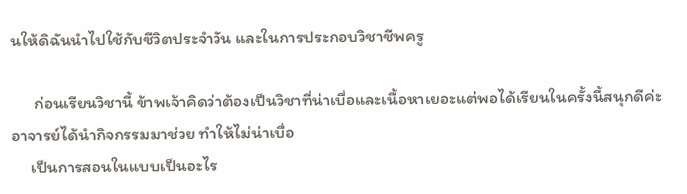นให้ดิฉันนำไปใช้กับชีวิตประจำวัน และในการประกอบวิชาชีพครู

      ก่อนเรียนวิชานี้ ข้าพเจ้าคิดว่าต้องเป็นวิชาที่น่าเบื่อและเนื้อหาเยอะแต่พอได้เรียนในครั้งนี้สนุกดีค่ะ
อาจารย์ได้นำกิจกรรมมาช่วย ทำให้ไม่น่าเบื่อ
     เป็นการสอนในแบบเป็นอะไร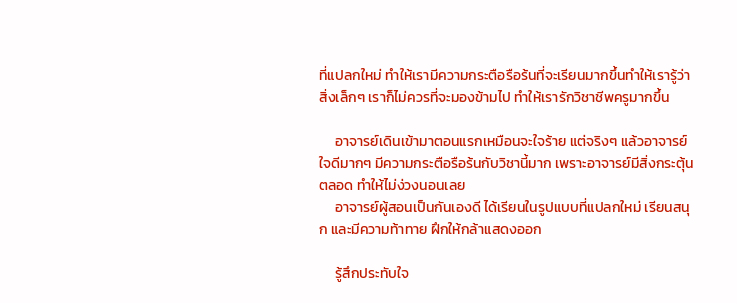ที่แปลกใหม่ ทำให้เรามีความกระตือรือร้นที่จะเรียนมากขึ้นทำให้เรารู้ว่าสิ่งเล็กๆ เราก็ไม่ควรที่จะมองข้ามไป ทำให้เรารักวิชาชีพครูมากขึ้น

     อาจารย์เดินเข้ามาตอนแรกเหมือนจะใจร้าย แต่จริงๆ แล้วอาจารย์ใจดีมากๆ มีความกระตือรือร้นกับวิชานี้มาก เพราะอาจารย์มีสิ่งกระตุ้นตลอด ทำให้ไม่ง่วงนอนเลย
     อาจารย์ผู้สอนเป็นกันเองดี ได้เรียนในรูปแบบที่แปลกใหม่ เรียนสนุก และมีความท้าทาย ฝึกให้กล้าแสดงออก

     รู้สึกประทับใจ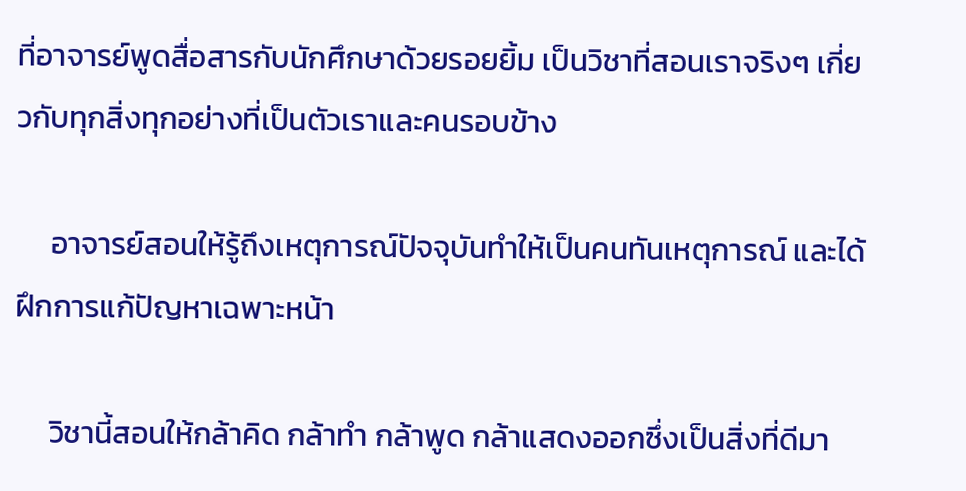ที่อาจารย์พูดสื่อสารกับนักศึกษาด้วยรอยยิ้ม เป็นวิชาที่สอนเราจริงๆ เกี่ยวกับทุกสิ่งทุกอย่างที่เป็นตัวเราและคนรอบข้าง

     อาจารย์สอนให้รู้ถึงเหตุการณ์ปัจจุบันทำให้เป็นคนทันเหตุการณ์ และได้ฝึกการแก้ปัญหาเฉพาะหน้า

     วิชานี้สอนให้กล้าคิด กล้าทำ กล้าพูด กล้าแสดงออกซึ่งเป็นสิ่งที่ดีมา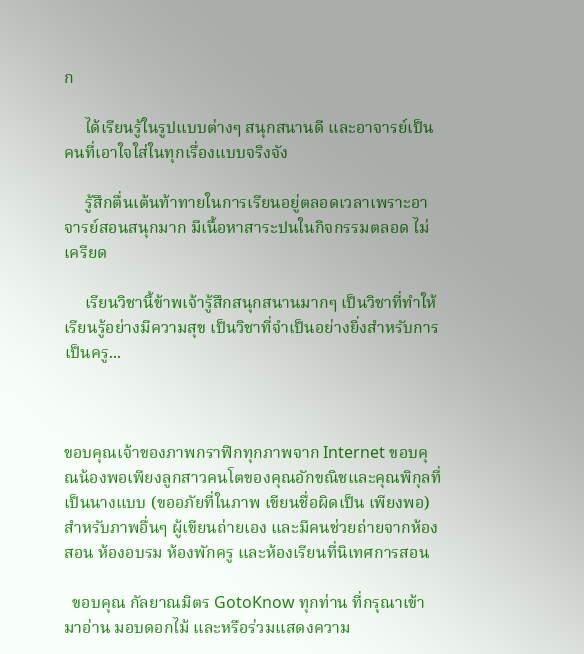ก

     ได้เรียนรู้ในรูปแบบต่างๆ สนุกสนานดี และอาจารย์เป็นคนที่เอาใจใส่ในทุกเรื่องแบบจริงจัง

     รู้สึกตื่นเต้นท้าทายในการเรียนอยู่ตลอดเวลาเพราะอาจารย์สอนสนุกมาก มีเนื้อหาสาระปนในกิจกรรมตลอด ไม่เครียด

     เรียนวิชานี้ข้าพเจ้ารู้สึกสนุกสนานมากๆ เป็นวิชาที่ทำให้เรียนรู้อย่างมีความสุข เป็นวิชาที่จำเป็นอย่างยิ่งสำหรับการเป็นครู...



ขอบคุณเจ้าของภาพกราฟิกทุกภาพจาก Internet ขอบคุณน้องพอเพียงลูกสาวคนโตของคุณอักขณิชและคุณพิกุลที่เป็นนางแบบ (ขออภัยที่ในภาพ เขียนชื่อผิดเป็น เพียงพอ) สำหรับภาพอื่นๆ ผู้เขียนถ่ายเอง และมีคนช่วยถ่ายจากห้องสอน ห้องอบรม ห้องพักครู และห้องเรียนที่นิเทศการสอน

  ขอบคุณ กัลยาณมิตร GotoKnow ทุกท่าน ที่กรุณาเข้ามาอ่าน มอบดอกไม้ และหรือร่วมแสดงความ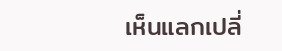เห็นแลกเปลี่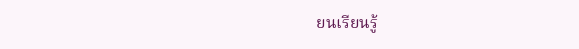ยนเรียนรู้